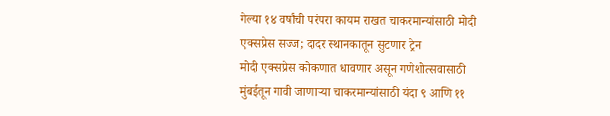गेल्या १४ वर्षांची परंपरा कायम राखत चाकरमान्यांसाठी मोदी एक्सप्रेस सज्ज; दादर स्थानकातून सुटणार ट्रेन
मोदी एक्सप्रेस कोकणात धावणार असून गणेशोत्सवासाठी मुंबईतून गावी जाणाऱ्या चाकरमान्यांसाठी यंदा ९ आणि ११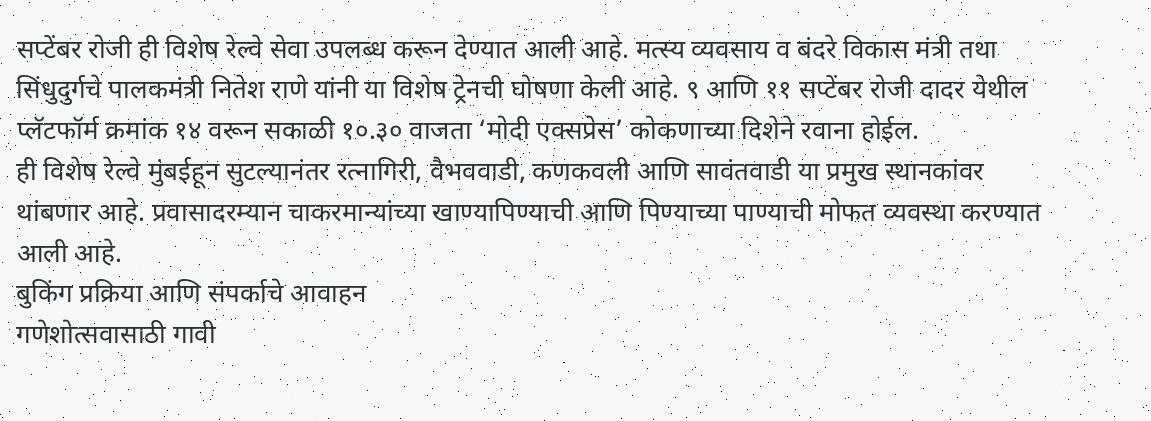सप्टेंबर रोजी ही विशेष रेल्वे सेवा उपलब्ध करून देण्यात आली आहे. मत्स्य व्यवसाय व बंदरे विकास मंत्री तथा सिंधुदुर्गचे पालकमंत्री नितेश राणे यांनी या विशेष ट्रेनची घोषणा केली आहे. ९ आणि ११ सप्टेंबर रोजी दादर येथील प्लॅटफॉर्म क्रमांक १४ वरून सकाळी १०.३० वाजता ‘मोदी एक्सप्रेस’ कोकणाच्या दिशेने रवाना होईल.
ही विशेष रेल्वे मुंबईहून सुटल्यानंतर रत्नागिरी, वैभववाडी, कणकवली आणि सावंतवाडी या प्रमुख स्थानकांवर थांबणार आहे. प्रवासादरम्यान चाकरमान्यांच्या खाण्यापिण्याची आणि पिण्याच्या पाण्याची मोफत व्यवस्था करण्यात आली आहे.
बुकिंग प्रक्रिया आणि संपर्काचे आवाहन
गणेशोत्सवासाठी गावी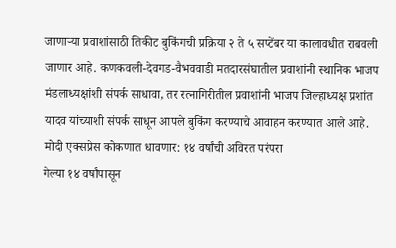जाणाऱ्या प्रवाशांसाठी तिकीट बुकिंगची प्रक्रिया २ ते ५ सप्टेंबर या कालावधीत राबवली जाणार आहे. कणकवली-देवगड-वैभववाडी मतदारसंघातील प्रवाशांनी स्थानिक भाजप मंडलाध्यक्षांशी संपर्क साधावा, तर रत्नागिरीतील प्रवाशांनी भाजप जिल्हाध्यक्ष प्रशांत यादव यांच्याशी संपर्क साधून आपले बुकिंग करण्याचे आवाहन करण्यात आले आहे.
मोदी एक्सप्रेस कोकणात धावणार: १४ वर्षांची अविरत परंपरा
गेल्या १४ वर्षांपासून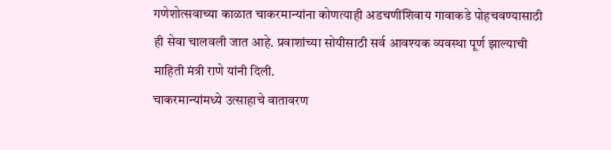गणेशोत्सवाच्या काळात चाकरमान्यांना कोणत्याही अडचणींशिवाय गावाकडे पोहचवण्यासाठी ही सेवा चालवली जात आहे. प्रवाशांच्या सोयीसाठी सर्व आवश्यक व्यवस्था पूर्ण झाल्याची माहिती मंत्री राणे यांनी दिली.
चाकरमान्यांमध्ये उत्साहाचे वातावरण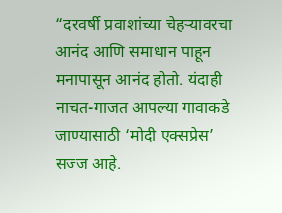“दरवर्षी प्रवाशांच्या चेहऱ्यावरचा आनंद आणि समाधान पाहून मनापासून आनंद होतो. यंदाही नाचत-गाजत आपल्या गावाकडे जाण्यासाठी ‘मोदी एक्सप्रेस’ सज्ज आहे.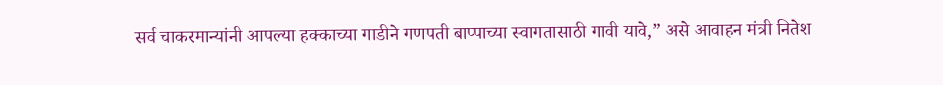सर्व चाकरमान्यांनी आपल्या हक्काच्या गाडीने गणपती बाप्पाच्या स्वागतासाठी गावी यावे,” असे आवाहन मंत्री नितेश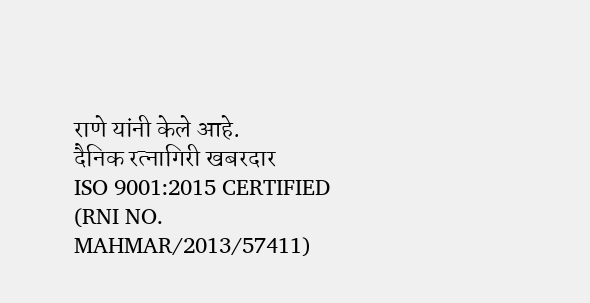राणे यांनी केले आहे.
दैनिक रत्नागिरी खबरदार
ISO 9001:2015 CERTIFIED
(RNI NO. MAHMAR/2013/57411)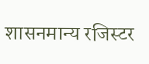शासनमान्य रजिस्टर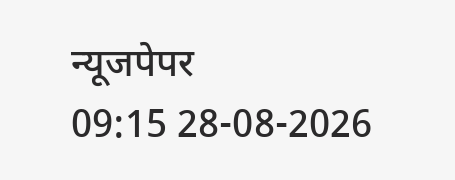न्यूजपेपर
09:15 28-08-2026